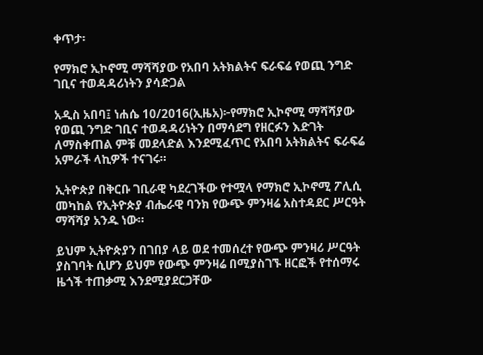ቀጥታ፡

የማክሮ ኢኮኖሚ ማሻሻያው የአበባ አትክልትና ፍራፍሬ የወጪ ንግድ ገቢና ተወዳዳሪነትን ያሳድጋል

አዲስ አበባ፤ ነሐሴ 10/2016(ኢዜአ)፦የማክሮ ኢኮኖሚ ማሻሻያው የወጪ ንግድ ገቢና ተወዳዳሪነትን በማሳደግ የዘርፉን እድገት ለማስቀጠል ምቹ መደላድል እንደሚፈጥር የአበባ አትክልትና ፍራፍሬ አምራች ላኪዎች ተናገሩ።

ኢትዮጵያ በቅርቡ ገቢራዊ ካደረገችው የተሟላ የማክሮ ኢኮኖሚ ፖሊሲ መካከል የኢትዮጵያ ብሔራዊ ባንክ የውጭ ምንዛሬ አስተዳደር ሥርዓት ማሻሻያ አንዱ ነው።

ይህም ኢትዮጵያን በገበያ ላይ ወደ ተመሰረተ የውጭ ምንዛሪ ሥርዓት ያስገባት ሲሆን ይህም የውጭ ምንዛሬ በሚያስገኙ ዘርፎች የተሰማሩ ዜጎች ተጠቃሚ እንደሚያደርጋቸው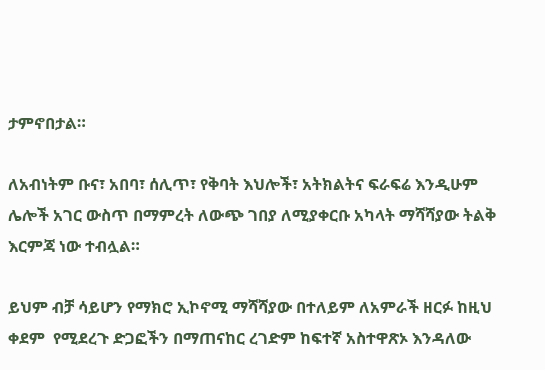ታምኖበታል።

ለአብነትም ቡና፣ አበባ፣ ሰሊጥ፣ የቅባት እህሎች፣ አትክልትና ፍራፍሬ እንዲሁም ሌሎች አገር ውስጥ በማምረት ለውጭ ገበያ ለሚያቀርቡ አካላት ማሻሻያው ትልቅ እርምጃ ነው ተብሏል።

ይህም ብቻ ሳይሆን የማክሮ ኢኮኖሚ ማሻሻያው በተለይም ለአምራች ዘርፉ ከዚህ ቀደም  የሚደረጉ ድጋፎችን በማጠናከር ረገድም ከፍተኛ አስተዋጽኦ እንዳለው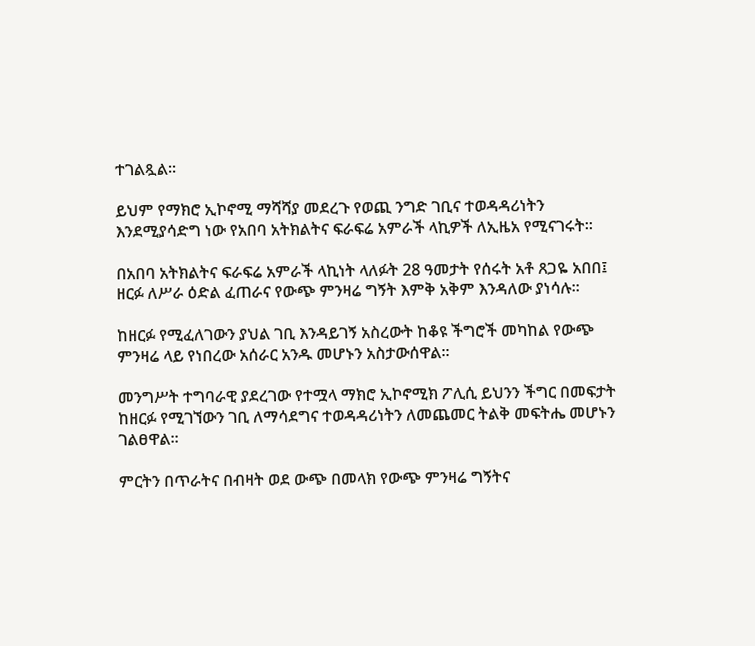ተገልጿል።

ይህም የማክሮ ኢኮኖሚ ማሻሻያ መደረጉ የወጪ ንግድ ገቢና ተወዳዳሪነትን እንደሚያሳድግ ነው የአበባ አትክልትና ፍራፍሬ አምራች ላኪዎች ለኢዜአ የሚናገሩት።

በአበባ አትክልትና ፍራፍሬ አምራች ላኪነት ላለፉት 28 ዓመታት የሰሩት አቶ ጸጋዬ አበበ፤ ዘርፉ ለሥራ ዕድል ፈጠራና የውጭ ምንዛሬ ግኝት እምቅ አቅም እንዳለው ያነሳሉ።

ከዘርፉ የሚፈለገውን ያህል ገቢ እንዳይገኝ አስረውት ከቆዩ ችግሮች መካከል የውጭ ምንዛሬ ላይ የነበረው አሰራር አንዱ መሆኑን አስታውሰዋል።

መንግሥት ተግባራዊ ያደረገው የተሟላ ማክሮ ኢኮኖሚክ ፖሊሲ ይህንን ችግር በመፍታት ከዘርፉ የሚገኘውን ገቢ ለማሳደግና ተወዳዳሪነትን ለመጨመር ትልቅ መፍትሔ መሆኑን ገልፀዋል።

ምርትን በጥራትና በብዛት ወደ ውጭ በመላክ የውጭ ምንዛሬ ግኝትና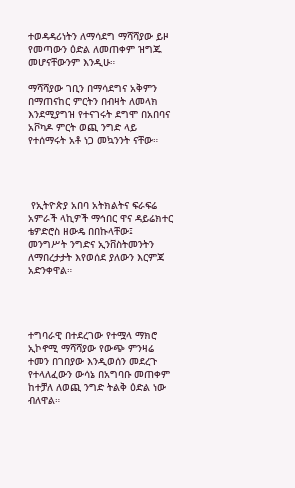ተወዳዳሪነትን ለማሳደግ ማሻሻያው ይዞ የመጣውን ዕድል ለመጠቀም ዝግጁ መሆናቸውንም እንዲሁ።

ማሻሻያው ገቢን በማሳደግና አቅምን በማጠናከር ምርትን በብዛት ለመላክ እንደሚያግዝ የተናገሩት ደግሞ በአበባና አቮካዶ ምርት ወጪ ንግድ ላይ የተሰማሩት አቶ ነጋ መኳንንት ናቸው።




 የኢትዮጵያ አበባ አትክልትና ፍራፍሬ አምራች ላኪዎች ማኅበር ዋና ዳይሬክተር ቴዎድሮስ ዘውዴ በበኩላቸው፤ መንግሥት ንግድና ኢንቨስትመንትን ለማበረታታት እየወሰደ ያለውን እርምጃ አድንቀዋል።




ተግባራዊ በተደረገው የተሟላ ማክሮ ኢኮኖሚ ማሻሻያው የውጭ ምንዛሬ ተመን በገበያው እንዲወሰን መደረጉ የተላለፈውን ውሳኔ በአግባቡ መጠቀም ከተቻለ ለወጪ ንግድ ትልቅ ዕድል ነው ብለዋል።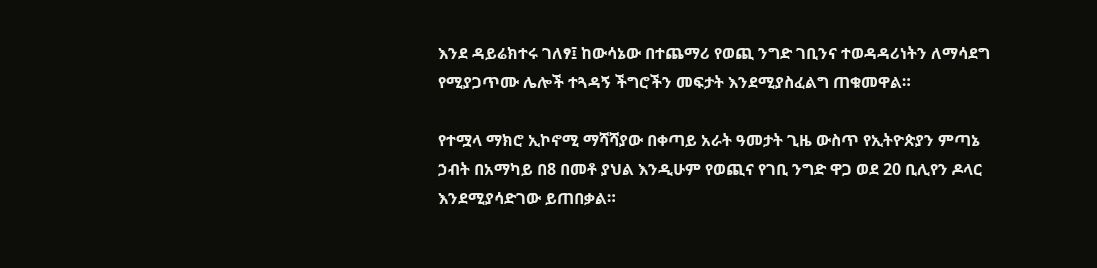እንደ ዳይሬክተሩ ገለፃ፤ ከውሳኔው በተጨማሪ የወጪ ንግድ ገቢንና ተወዳዳሪነትን ለማሳደግ የሚያጋጥሙ ሌሎች ተጓዳኝ ችግሮችን መፍታት እንደሚያስፈልግ ጠቁመዋል።

የተሟላ ማክሮ ኢኮኖሚ ማሻሻያው በቀጣይ አራት ዓመታት ጊዜ ውስጥ የኢትዮጵያን ምጣኔ ኃብት በአማካይ በ8 በመቶ ያህል እንዲሁም የወጪና የገቢ ንግድ ዋጋ ወደ 20 ቢሊየን ዶላር እንደሚያሳድገው ይጠበቃል።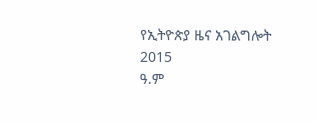የኢትዮጵያ ዜና አገልግሎት
2015
ዓ.ም